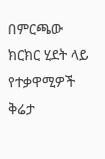በምርጫው ክርክር ሂደት ላይ የተቃዋሚዎች ቅሬታ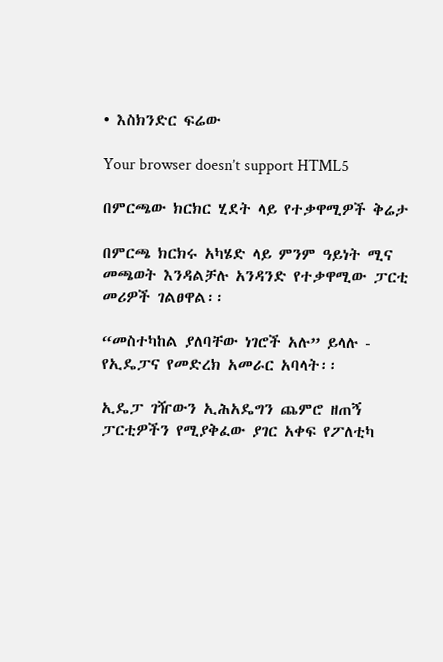• እስክንድር ፍሬው

Your browser doesn’t support HTML5

በምርጫው ክርክር ሂደት ላይ የተቃዋሚዎች ቅሬታ

በምርጫ ክርክሩ አካሄድ ላይ ምንም ዓይነት ሚና መጫወት እንዳልቻሉ አንዳንድ የተቃዋሚው ፓርቲ መሪዎች ገልፀዋል፡፡

“መስተካከል ያለባቸው ነገሮች አሉ” ይላሉ - የኢዴፓና የመድረክ አመራር አባላት፡፡

ኢዴፓ ገዥውን ኢሕአዴግን ጨምሮ ዘጠኝ ፓርቲዎችን የሚያቅፈው ያገር አቀፍ የፖለቲካ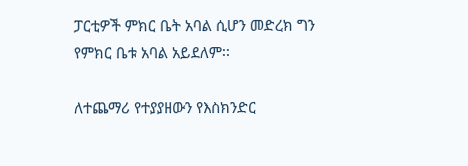ፓርቲዎች ምክር ቤት አባል ሲሆን መድረክ ግን የምክር ቤቱ አባል አይደለም፡፡

ለተጨማሪ የተያያዘውን የእስክንድር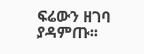ፍሬውን ዘገባ ያዳምጡ፡፡